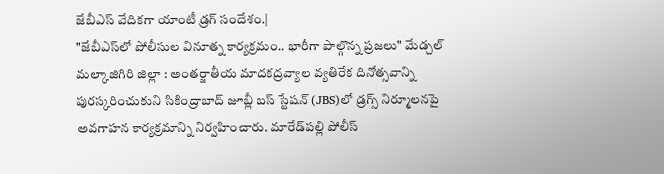జేబీఎస్ వేదికగా యాంటీ డ్రగ్ సందేశం.|
"జేబీఎస్‌లో పోలీసుల వినూత్న కార్యక్రమం.. భారీగా పాల్గొన్న ప్రజలు" మేడ్చల్ మల్కాజిగిరి జిల్లా : అంతర్జాతీయ మాదకద్రవ్యాల వ్యతిరేక దినోత్సవాన్ని పురస్కరించుకుని సికింద్రాబాద్ జూబ్లీ బస్ స్టేషన్ (JBS)లో డ్రగ్స్‌ నిర్మూలనపై అవగాహన కార్యక్రమాన్ని నిర్వహించారు. మారేడ్‌పల్లి పోలీస్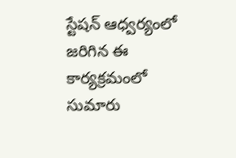స్టేషన్ ఆధ్వర్యంలో జరిగిన ఈ కార్యక్రమంలో సుమారు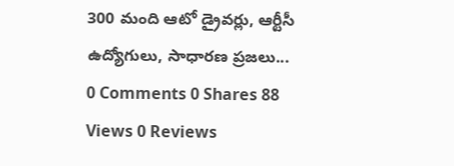300 మంది ఆటో డ్రైవర్లు, ఆర్టీసీ ఉద్యోగులు, సాధారణ ప్రజలు...
0 Comments 0 Shares 88 Views 0 Reviews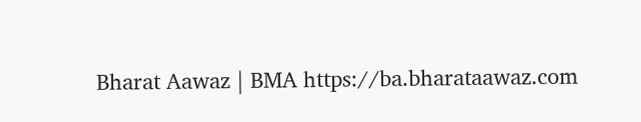Bharat Aawaz | BMA https://ba.bharataawaz.com